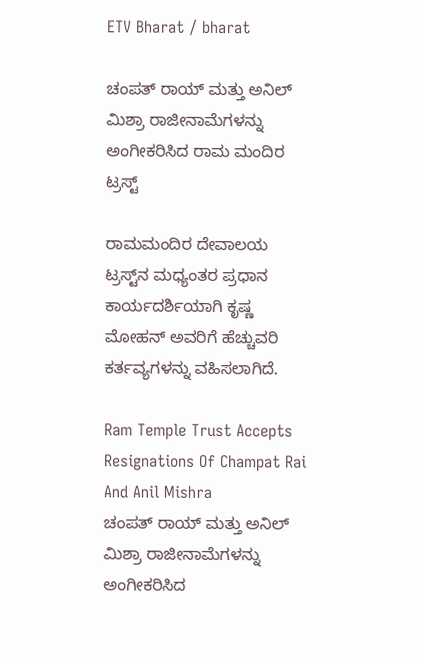ETV Bharat / bharat

ಚಂಪತ್ ರಾಯ್ ಮತ್ತು ಅನಿಲ್ ಮಿಶ್ರಾ ರಾಜೀನಾಮೆಗಳನ್ನು ಅಂಗೀಕರಿಸಿದ ರಾಮ ಮಂದಿರ ಟ್ರಸ್ಟ್

ರಾಮಮಂದಿರ ದೇವಾಲಯ ಟ್ರಸ್ಟ್‌ನ ಮಧ್ಯಂತರ ಪ್ರಧಾನ ಕಾರ್ಯದರ್ಶಿಯಾಗಿ ಕೃಷ್ಣ ಮೋಹನ್ ಅವರಿಗೆ ಹೆಚ್ಚುವರಿ ಕರ್ತವ್ಯಗಳನ್ನು ವಹಿಸಲಾಗಿದೆ.

Ram Temple Trust Accepts Resignations Of Champat Rai And Anil Mishra
ಚಂಪತ್ ರಾಯ್ ಮತ್ತು ಅನಿಲ್ ಮಿಶ್ರಾ ರಾಜೀನಾಮೆಗಳನ್ನು ಅಂಗೀಕರಿಸಿದ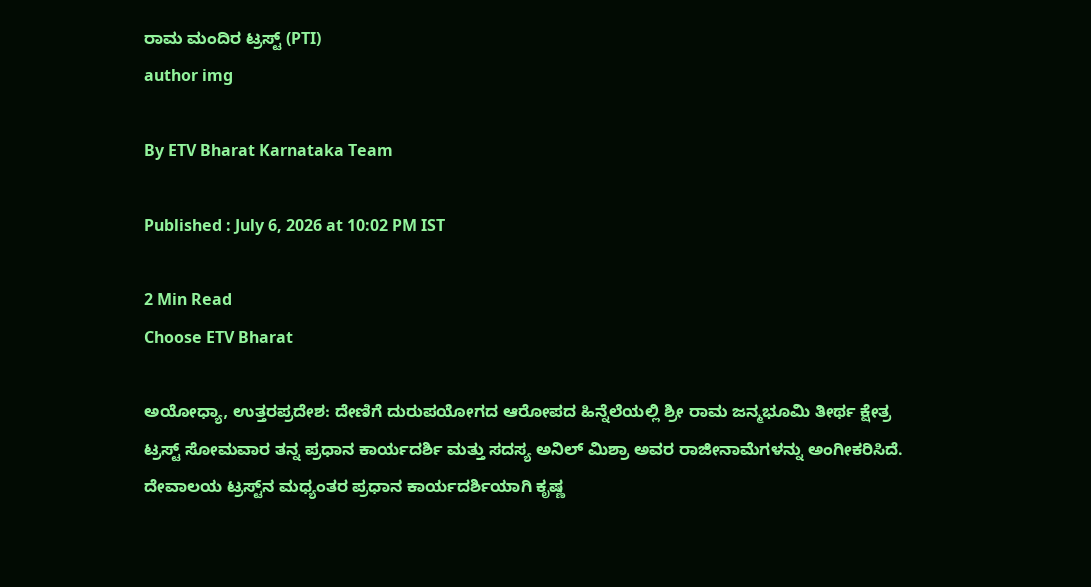ರಾಮ ಮಂದಿರ ಟ್ರಸ್ಟ್ (PTI)
author img

By ETV Bharat Karnataka Team

Published : July 6, 2026 at 10:02 PM IST

2 Min Read
Choose ETV Bharat

ಅಯೋಧ್ಯಾ, ಉತ್ತರಪ್ರದೇಶ: ದೇಣಿಗೆ ದುರುಪಯೋಗದ ಆರೋಪದ ಹಿನ್ನೆಲೆಯಲ್ಲಿ ಶ್ರೀ ರಾಮ ಜನ್ಮಭೂಮಿ ತೀರ್ಥ ಕ್ಷೇತ್ರ ಟ್ರಸ್ಟ್ ಸೋಮವಾರ ತನ್ನ ಪ್ರಧಾನ ಕಾರ್ಯದರ್ಶಿ ಮತ್ತು ಸದಸ್ಯ ಅನಿಲ್ ಮಿಶ್ರಾ ಅವರ ರಾಜೀನಾಮೆಗಳನ್ನು ಅಂಗೀಕರಿಸಿದೆ. ದೇವಾಲಯ ಟ್ರಸ್ಟ್‌ನ ಮಧ್ಯಂತರ ಪ್ರಧಾನ ಕಾರ್ಯದರ್ಶಿಯಾಗಿ ಕೃಷ್ಣ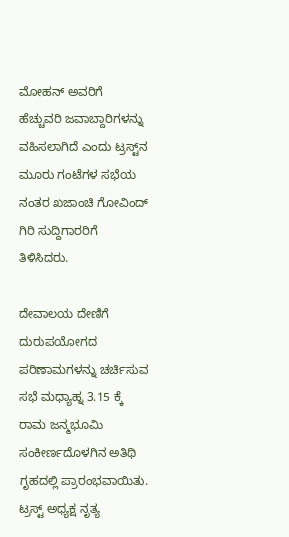ಮೋಹನ್ ಅವರಿಗೆ ಹೆಚ್ಚುವರಿ ಜವಾಬ್ದಾರಿಗಳನ್ನು ವಹಿಸಲಾಗಿದೆ ಎಂದು ಟ್ರಸ್ಟ್‌ನ ಮೂರು ಗಂಟೆಗಳ ಸಭೆಯ ನಂತರ ಖಜಾಂಚಿ ಗೋವಿಂದ್ ಗಿರಿ ಸುದ್ದಿಗಾರರಿಗೆ ತಿಳಿಸಿದರು.

ದೇವಾಲಯ ದೇಣಿಗೆ ದುರುಪಯೋಗದ ಪರಿಣಾಮಗಳನ್ನು ಚರ್ಚಿಸುವ ಸಭೆ ಮಧ್ಯಾಹ್ನ 3.15 ಕ್ಕೆ ರಾಮ ಜನ್ಮಭೂಮಿ ಸಂಕೀರ್ಣದೊಳಗಿನ ಅತಿಥಿ ಗೃಹದಲ್ಲಿ ಪ್ರಾರಂಭವಾಯಿತು. ಟ್ರಸ್ಟ್ ಅಧ್ಯಕ್ಷ ನೃತ್ಯ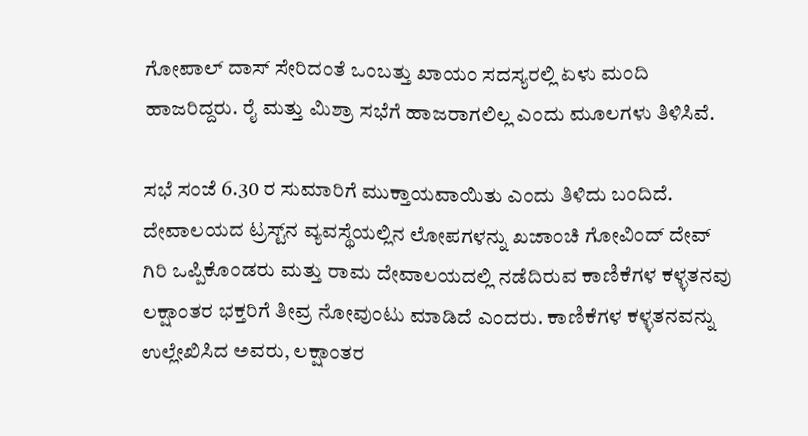ಗೋಪಾಲ್ ದಾಸ್ ಸೇರಿದಂತೆ ಒಂಬತ್ತು ಖಾಯಂ ಸದಸ್ಯರಲ್ಲಿ ಏಳು ಮಂದಿ ಹಾಜರಿದ್ದರು. ರೈ ಮತ್ತು ಮಿಶ್ರಾ ಸಭೆಗೆ ಹಾಜರಾಗಲಿಲ್ಲ ಎಂದು ಮೂಲಗಳು ತಿಳಿಸಿವೆ.

ಸಭೆ ಸಂಜೆ 6.30 ರ ಸುಮಾರಿಗೆ ಮುಕ್ತಾಯವಾಯಿತು ಎಂದು ತಿಳಿದು ಬಂದಿದೆ. ದೇವಾಲಯದ ಟ್ರಸ್ಟ್‌ನ ವ್ಯವಸ್ಥೆಯಲ್ಲಿನ ಲೋಪಗಳನ್ನು ಖಜಾಂಚಿ ಗೋವಿಂದ್ ದೇವ್ ಗಿರಿ ಒಪ್ಪಿಕೊಂಡರು ಮತ್ತು ರಾಮ ದೇವಾಲಯದಲ್ಲಿ ನಡೆದಿರುವ ಕಾಣಿಕೆಗಳ ಕಳ್ಳತನವು ಲಕ್ಷಾಂತರ ಭಕ್ತರಿಗೆ ತೀವ್ರ ನೋವುಂಟು ಮಾಡಿದೆ ಎಂದರು. ಕಾಣಿಕೆಗಳ ಕಳ್ಳತನವನ್ನು ಉಲ್ಲೇಖಿಸಿದ ಅವರು, ಲಕ್ಷಾಂತರ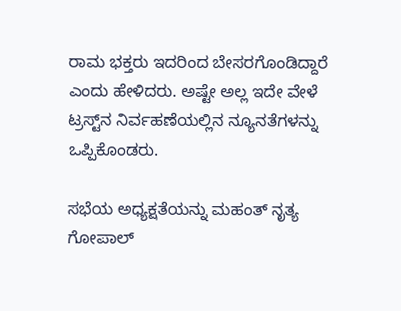ರಾಮ ಭಕ್ತರು ಇದರಿಂದ ಬೇಸರಗೊಂಡಿದ್ದಾರೆ ಎಂದು ಹೇಳಿದರು. ಅಷ್ಟೇ ಅಲ್ಲ ಇದೇ ವೇಳೆ ಟ್ರಸ್ಟ್‌ನ ನಿರ್ವಹಣೆಯಲ್ಲಿನ ನ್ಯೂನತೆಗಳನ್ನು ಒಪ್ಪಿಕೊಂಡರು.

ಸಭೆಯ ಅಧ್ಯಕ್ಷತೆಯನ್ನು ಮಹಂತ್ ನೃತ್ಯ ಗೋಪಾಲ್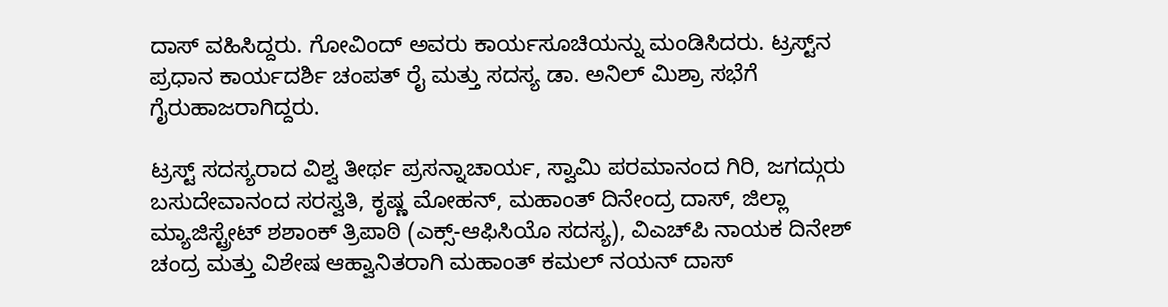ದಾಸ್ ವಹಿಸಿದ್ದರು. ಗೋವಿಂದ್ ಅವರು ಕಾರ್ಯಸೂಚಿಯನ್ನು ಮಂಡಿಸಿದರು. ಟ್ರಸ್ಟ್‌ನ ಪ್ರಧಾನ ಕಾರ್ಯದರ್ಶಿ ಚಂಪತ್ ರೈ ಮತ್ತು ಸದಸ್ಯ ಡಾ. ಅನಿಲ್ ಮಿಶ್ರಾ ಸಭೆಗೆ ಗೈರುಹಾಜರಾಗಿದ್ದರು.

ಟ್ರಸ್ಟ್ ಸದಸ್ಯರಾದ ವಿಶ್ವ ತೀರ್ಥ ಪ್ರಸನ್ನಾಚಾರ್ಯ, ಸ್ವಾಮಿ ಪರಮಾನಂದ ಗಿರಿ, ಜಗದ್ಗುರು ಬಸುದೇವಾನಂದ ಸರಸ್ವತಿ, ಕೃಷ್ಣ ಮೋಹನ್, ಮಹಾಂತ್ ದಿನೇಂದ್ರ ದಾಸ್, ಜಿಲ್ಲಾ ಮ್ಯಾಜಿಸ್ಟ್ರೇಟ್ ಶಶಾಂಕ್ ತ್ರಿಪಾಠಿ (ಎಕ್ಸ್-ಆಫಿಸಿಯೊ ಸದಸ್ಯ), ವಿಎಚ್‌ಪಿ ನಾಯಕ ದಿನೇಶ್ ಚಂದ್ರ ಮತ್ತು ವಿಶೇಷ ಆಹ್ವಾನಿತರಾಗಿ ಮಹಾಂತ್ ಕಮಲ್ ನಯನ್ ದಾಸ್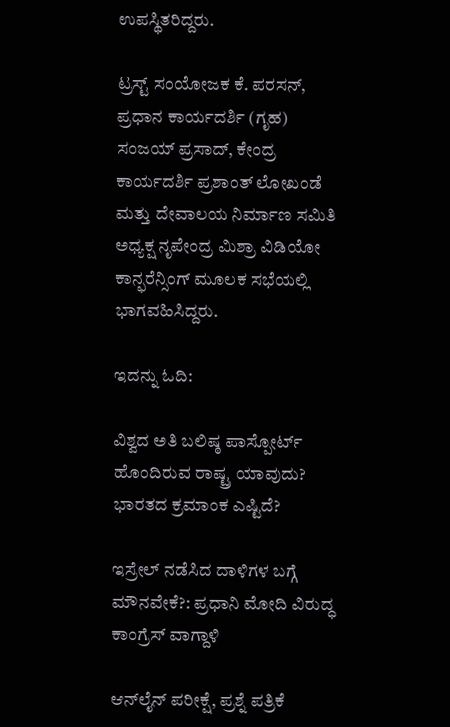ಉಪಸ್ಥಿತರಿದ್ದರು.

ಟ್ರಸ್ಟ್ ಸಂಯೋಜಕ ಕೆ. ಪರಸನ್, ಪ್ರಧಾನ ಕಾರ್ಯದರ್ಶಿ (ಗೃಹ) ಸಂಜಯ್ ಪ್ರಸಾದ್, ಕೇಂದ್ರ ಕಾರ್ಯದರ್ಶಿ ಪ್ರಶಾಂತ್ ಲೋಖಂಡೆ ಮತ್ತು ದೇವಾಲಯ ನಿರ್ಮಾಣ ಸಮಿತಿ ಅಧ್ಯಕ್ಷ ನೃಪೇಂದ್ರ ಮಿಶ್ರಾ ವಿಡಿಯೋ ಕಾನ್ಫರೆನ್ಸಿಂಗ್ ಮೂಲಕ ಸಭೆಯಲ್ಲಿ ಭಾಗವಹಿಸಿದ್ದರು.

ಇದನ್ನು ಓದಿ:

ವಿಶ್ವದ ಅತಿ ಬಲಿಷ್ಠ ಪಾಸ್ಪೋರ್ಟ್ ಹೊಂದಿರುವ ರಾಷ್ಟ್ರ ಯಾವುದು? ಭಾರತದ ಕ್ರಮಾಂಕ ಎಷ್ಟಿದೆ?

ಇಸ್ರೇಲ್ ನಡೆಸಿದ ದಾಳಿಗಳ ಬಗ್ಗೆ ಮೌನವೇಕೆ?: ಪ್ರಧಾನಿ ಮೋದಿ ವಿರುದ್ಧ ಕಾಂಗ್ರೆಸ್ ವಾಗ್ದಾಳಿ

ಆನ್‌ಲೈನ್ ಪರೀಕ್ಷೆ, ಪ್ರಶ್ನೆ ಪತ್ರಿಕೆ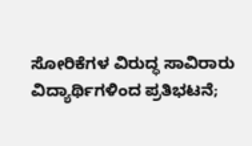ಸೋರಿಕೆಗಳ ವಿರುದ್ಧ ಸಾವಿರಾರು ವಿದ್ಯಾರ್ಥಿಗಳಿಂದ ಪ್ರತಿಭಟನೆ;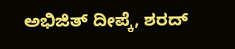ಅಭಿಜಿತ್ ದೀಪ್ಕೆ, ಶರದ್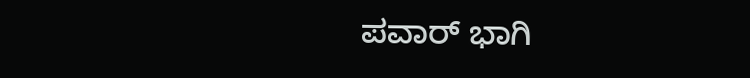ಪವಾರ್ ಭಾಗಿ